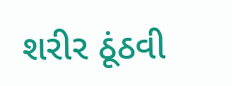શરીર ઠૂંઠવી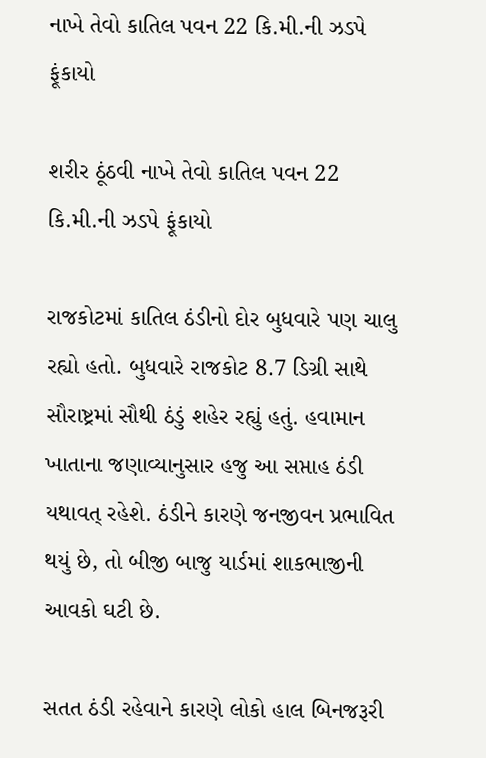નાખે તેવો કાતિલ પવન 22 કિ.મી.ની ઝડપે ફૂંકાયો

શરીર ઠૂંઠવી નાખે તેવો કાતિલ પવન 22 કિ.મી.ની ઝડપે ફૂંકાયો

રાજકોટમાં કાતિલ ઠંડીનો દોર બુધવારે પણ ચાલુ રહ્યો હતો. બુધવારે રાજકોટ 8.7 ડિગ્રી સાથે સૌરાષ્ટ્રમાં સૌથી ઠંડું શહેર રહ્યું હતું. હવામાન ખાતાના જણાવ્યાનુસાર હજુ આ સપ્તાહ ઠંડી યથાવત્ રહેશે. ઠંડીને કારણે જનજીવન પ્રભાવિત થયું છે, તો બીજી બાજુ યાર્ડમાં શાકભાજીની આવકો ઘટી છે.

સતત ઠંડી રહેવાને કારણે લોકો હાલ બિનજરૂરી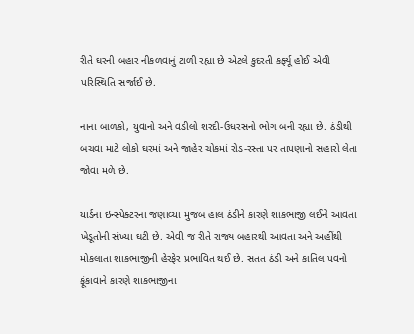રીતે ઘરની બહાર નીકળવાનું ટાળી રહ્યા છે એટલે કુદરતી કર્ફ્યૂ હોઈ એવી પરિસ્થિતિ સર્જાઈ છે.

નાના બાળકો, યુવાનો અને વડીલો શરદી-ઉધરસનો ભોગ બની રહ્યા છે. ઠંડીથી બચવા માટે લોકો ઘરમાં અને જાહેર ચોકમાં રોડ-રસ્તા પર તાપણાનો સહારો લેતા જોવા મળે છે.

યાર્ડના ઇન્સ્પેક્ટરના જણાવ્યા મુજબ હાલ ઠંડીને કારણે શાકભાજી લઈને આવતા ખેડૂતોની સંખ્યા ઘટી છે. એવી જ રીતે રાજ્ય બહારથી આવતા અને અહીંથી મોકલાતા શાકભાજીની હેરફેર પ્રભાવિત થઈ છે. સતત ઠંડી અને કાતિલ પવનો ફૂંકાવાને કારણે શાકભાજીના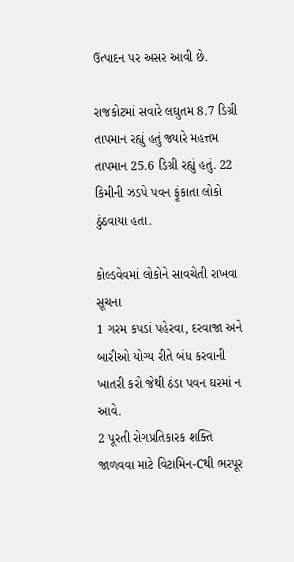ઉત્પાદન પર અસર આવી છે.

રાજકોટમાં સવારે લઘુતમ 8.7 ડિગ્રી તાપમાન રહ્યું હતું જ્યારે મહત્તમ તાપમાન 25.6 ડિગ્રી રહ્યું હતું. 22 કિમીની ઝડપે પવન ફૂંકાતા લોકો ઠુંઠવાયા હતા.

કોલ્ડવેવમાં લોકોને સાવચેતી રાખવા સૂચના
1 ગરમ કપડાં પહેરવા, દરવાજા અને બારીઓ યોગ્ય રીતે બંધ કરવાની ખાતરી કરો જેથી ઠંડા પવન ઘરમાં ન આવે.
2 પૂરતી રોગપ્રતિકારક શક્તિ જાળવવા માટે વિટામિન-Cથી ભરપૂર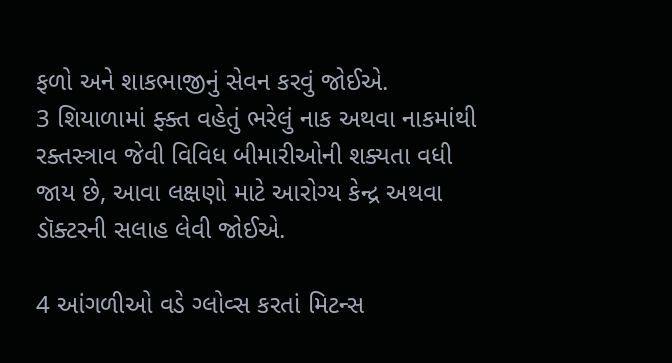ફળો અને શાકભાજીનું સેવન કરવું જોઈએ.
3 શિયાળામાં ફ્ક્ત વહેતું ભરેલું નાક અથવા નાકમાંથી રક્તસ્ત્રાવ જેવી વિવિધ બીમારીઓની શક્યતા વધી જાય છે, આવા લક્ષણો માટે આરોગ્ય કેન્દ્ર અથવા ડૉક્ટરની સલાહ લેવી જોઈએ.

4 આંગળીઓ વડે ગ્લોવ્સ કરતાં મિટન્સ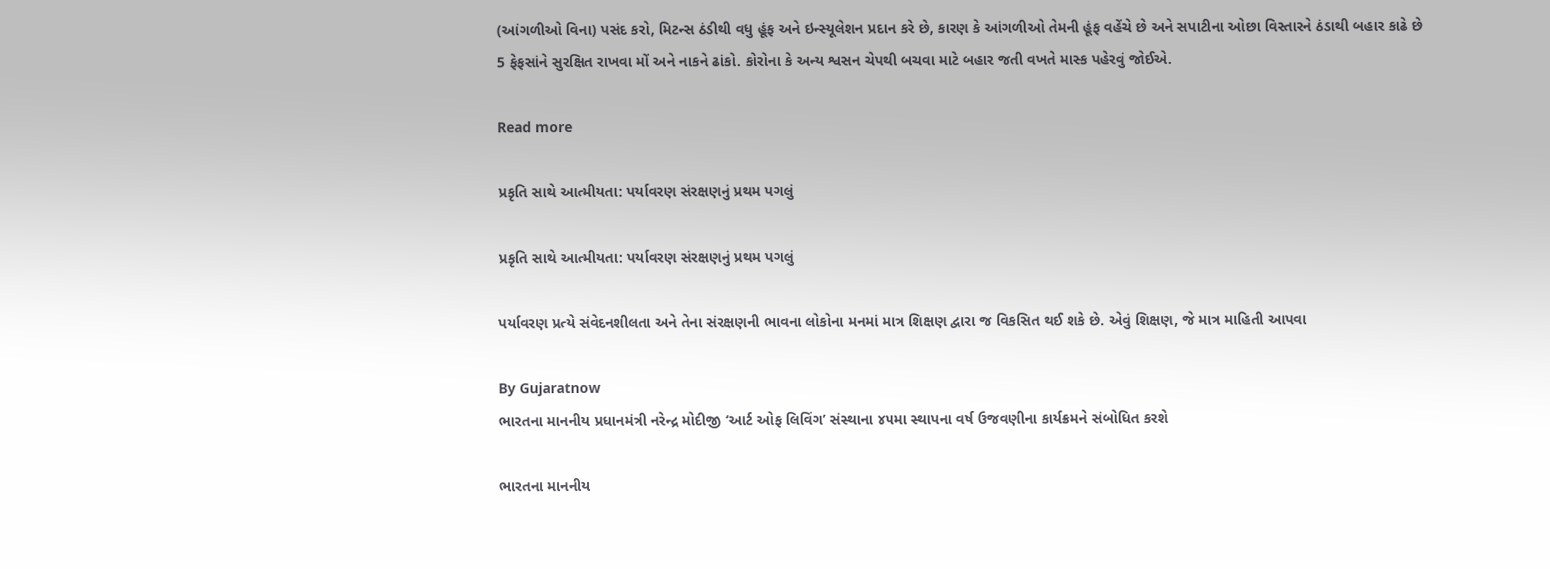(આંગળીઓ વિના) પસંદ કરો, મિટન્સ ઠંડીથી વધુ હૂંફ અને ઇન્સ્યૂલેશન પ્રદાન કરે છે, કારણ કે આંગળીઓ તેમની હૂંફ વહેંચે છે અને સપાટીના ઓછા વિસ્તારને ઠંડાથી બહાર કાઢે છે
5 ફેફસાંને સુરક્ષિત રાખવા મોં અને નાકને ઢાંકો. કોરોના કે અન્ય શ્વસન ચેપથી બચવા માટે બહાર જતી વખતે માસ્ક પહેરવું જોઈએ.

Read more

પ્રકૃતિ સાથે આત્મીયતા: પર્યાવરણ સંરક્ષણનું પ્રથમ પગલું

પ્રકૃતિ સાથે આત્મીયતા: પર્યાવરણ સંરક્ષણનું પ્રથમ પગલું

પર્યાવરણ પ્રત્યે સંવેદનશીલતા અને તેના સંરક્ષણની ભાવના લોકોના મનમાં માત્ર શિક્ષણ દ્વારા જ વિકસિત થઈ શકે છે. એવું શિક્ષણ, જે માત્ર માહિતી આપવા

By Gujaratnow
ભારતના માનનીય પ્રધાનમંત્રી નરેન્દ્ર મોદીજી ‘આર્ટ ઓફ લિવિંગ’ સંસ્થાના ૪૫મા સ્થાપના વર્ષ ઉજવણીના કાર્યક્રમને સંબોધિત કરશે

ભારતના માનનીય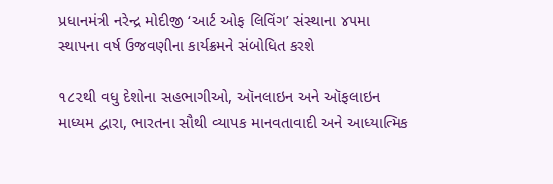પ્રધાનમંત્રી નરેન્દ્ર મોદીજી ‘આર્ટ ઓફ લિવિંગ’ સંસ્થાના ૪૫મા સ્થાપના વર્ષ ઉજવણીના કાર્યક્રમને સંબોધિત કરશે

૧૮૨થી વધુ દેશોના સહભાગીઓ, ઑનલાઇન અને ઑફલાઇન માધ્યમ દ્વારા, ભારતના સૌથી વ્યાપક માનવતાવાદી અને આધ્યાત્મિક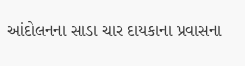આંદોલનના સાડા ચાર દાયકાના પ્રવાસના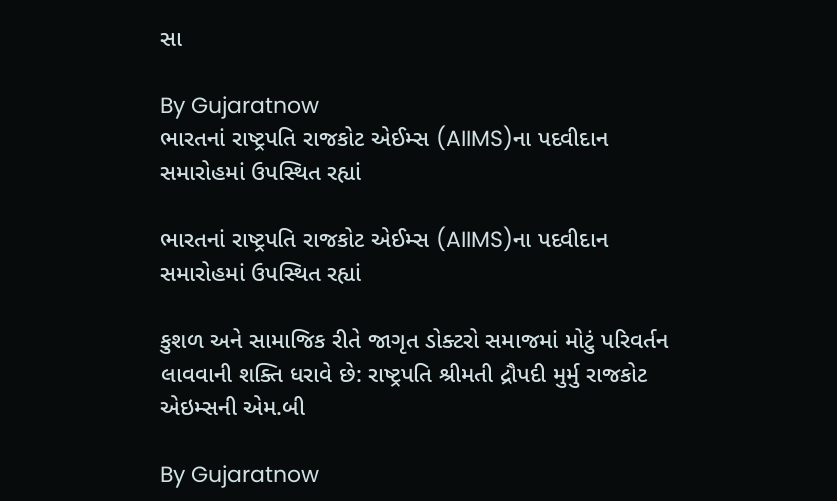સા

By Gujaratnow
ભારતનાં રાષ્ટ્રપતિ રાજકોટ એઈમ્સ (AIIMS)ના પદવીદાન સમારોહમાં ઉપસ્થિત રહ્યાં

ભારતનાં રાષ્ટ્રપતિ રાજકોટ એઈમ્સ (AIIMS)ના પદવીદાન સમારોહમાં ઉપસ્થિત રહ્યાં

કુશળ અને સામાજિક રીતે જાગૃત ડોક્ટરો સમાજમાં મોટું પરિવર્તન લાવવાની શક્તિ ધરાવે છે: રાષ્ટ્રપતિ શ્રીમતી દ્રૌપદી મુર્મુ રાજકોટ એઇમ્સની એમ.બી

By Gujaratnow